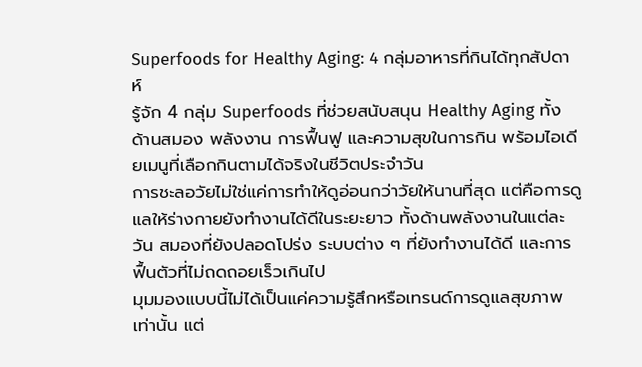Superfoods for Healthy Aging: 4 กลุ่มอาหารที่กินได้ทุกสัปดาห์
รู้จัก 4 กลุ่ม Superfoods ที่ช่วยสนับสนุน Healthy Aging ทั้งด้านสมอง พลังงาน การฟื้นฟู และความสุขในการกิน พร้อมไอเดียเมนูที่เลือกกินตามได้จริงในชีวิตประจำวัน
การชะลอวัยไม่ใช่แค่การทำให้ดูอ่อนกว่าวัยให้นานที่สุด แต่คือการดูแลให้ร่างกายยังทำงานได้ดีในระยะยาว ทั้งด้านพลังงานในแต่ละวัน สมองที่ยังปลอดโปร่ง ระบบต่าง ๆ ที่ยังทำงานได้ดี และการฟื้นตัวที่ไม่ถดถอยเร็วเกินไป
มุมมองแบบนี้ไม่ได้เป็นแค่ความรู้สึกหรือเทรนด์การดูแลสุขภาพเท่านั้น แต่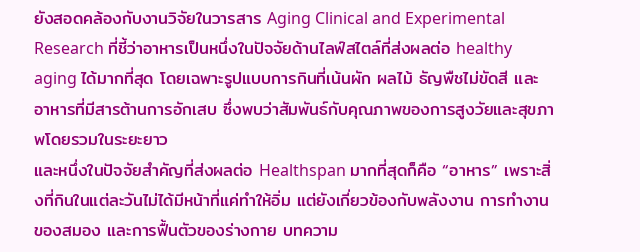ยังสอดคล้องกับงานวิจัยในวารสาร Aging Clinical and Experimental Research ที่ชี้ว่าอาหารเป็นหนึ่งในปัจจัยด้านไลฟ์สไตล์ที่ส่งผลต่อ healthy aging ได้มากที่สุด โดยเฉพาะรูปแบบการกินที่เน้นผัก ผลไม้ ธัญพืชไม่ขัดสี และอาหารที่มีสารต้านการอักเสบ ซึ่งพบว่าสัมพันธ์กับคุณภาพของการสูงวัยและสุขภาพโดยรวมในระยะยาว
และหนึ่งในปัจจัยสำคัญที่ส่งผลต่อ Healthspan มากที่สุดก็คือ “อาหาร” เพราะสิ่งที่กินในแต่ละวันไม่ได้มีหน้าที่แค่ทำให้อิ่ม แต่ยังเกี่ยวข้องกับพลังงาน การทำงานของสมอง และการฟื้นตัวของร่างกาย บทความ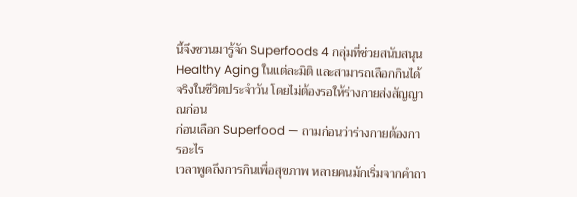นี้จึงชวนมารู้จัก Superfoods 4 กลุ่มที่ช่วยสนับสนุน Healthy Aging ในแต่ละมิติ และสามารถเลือกกินได้จริงในชีวิตประจำวัน โดยไม่ต้องรอให้ร่างกายส่งสัญญาณก่อน
ก่อนเลือก Superfood — ถามก่อนว่าร่างกายต้องการอะไร
เวลาพูดถึงการกินเพื่อสุขภาพ หลายคนมักเริ่มจากคำถา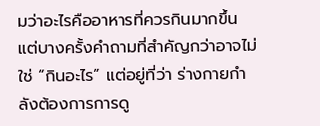มว่าอะไรคืออาหารที่ควรกินมากขึ้น แต่บางครั้งคำถามที่สำคัญกว่าอาจไม่ใช่ “กินอะไร” แต่อยู่ที่ว่า ร่างกายกำลังต้องการการดู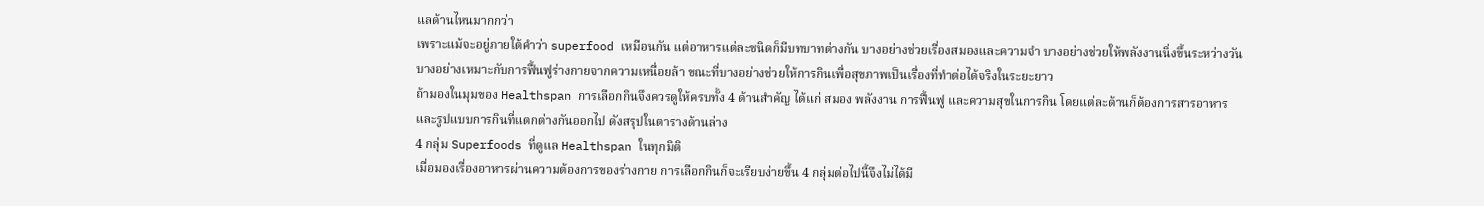แลด้านไหนมากกว่า
เพราะแม้จะอยู่ภายใต้คำว่า superfood เหมือนกัน แต่อาหารแต่ละชนิดก็มีบทบาทต่างกัน บางอย่างช่วยเรื่องสมองและความจำ บางอย่างช่วยให้พลังงานนิ่งขึ้นระหว่างวัน บางอย่างเหมาะกับการฟื้นฟูร่างกายจากความเหนื่อยล้า ขณะที่บางอย่างช่วยให้การกินเพื่อสุขภาพเป็นเรื่องที่ทำต่อได้จริงในระยะยาว
ถ้ามองในมุมของ Healthspan การเลือกกินจึงควรดูให้ครบทั้ง 4 ด้านสำคัญ ได้แก่ สมอง พลังงาน การฟื้นฟู และความสุขในการกิน โดยแต่ละด้านก็ต้องการสารอาหารและรูปแบบการกินที่แตกต่างกันออกไป ดังสรุปในตารางด้านล่าง
4 กลุ่ม Superfoods ที่ดูแล Healthspan ในทุกมิติ
เมื่อมองเรื่องอาหารผ่านความต้องการของร่างกาย การเลือกกินก็จะเรียบง่ายขึ้น 4 กลุ่มต่อไปนี้จึงไม่ได้มี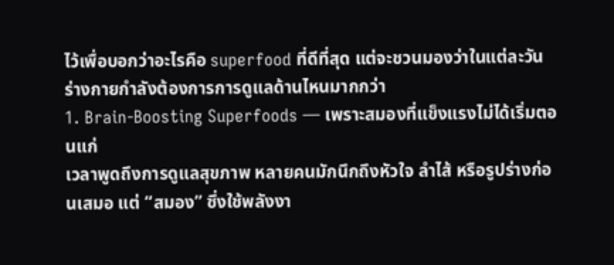ไว้เพื่อบอกว่าอะไรคือ superfood ที่ดีที่สุด แต่จะชวนมองว่าในแต่ละวัน ร่างกายกำลังต้องการการดูแลด้านไหนมากกว่า
1. Brain-Boosting Superfoods — เพราะสมองที่แข็งแรงไม่ได้เริ่มตอนแก่
เวลาพูดถึงการดูแลสุขภาพ หลายคนมักนึกถึงหัวใจ ลำไส้ หรือรูปร่างก่อนเสมอ แต่ “สมอง” ซึ่งใช้พลังงา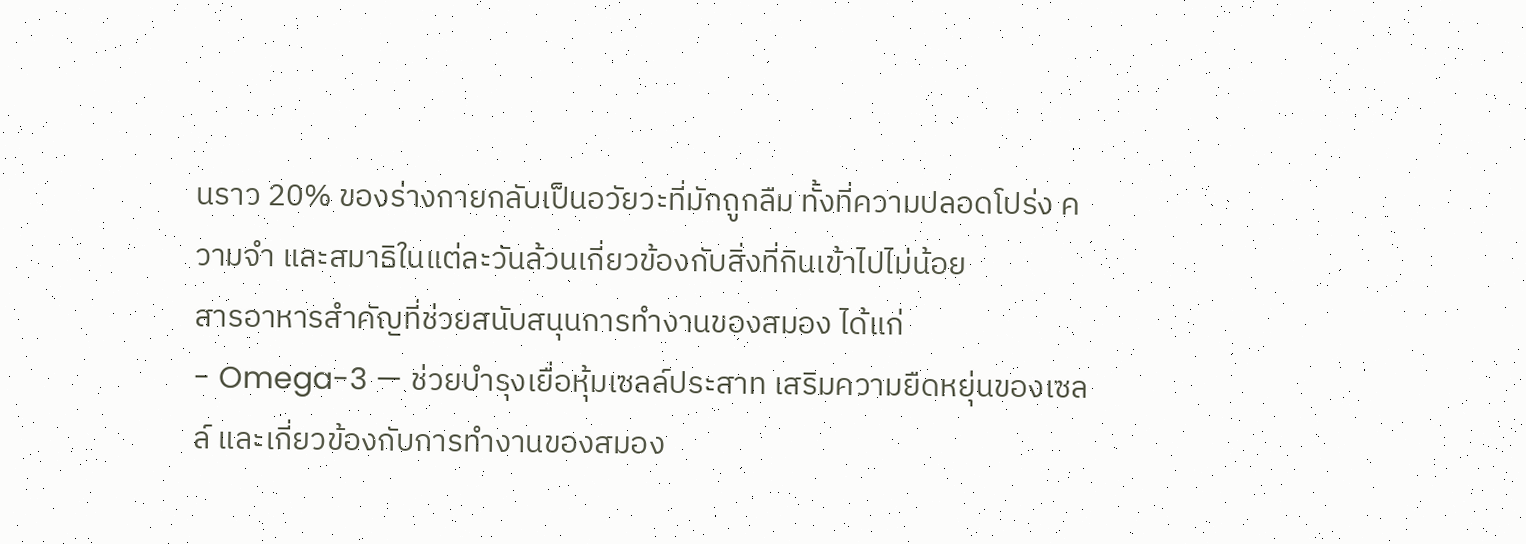นราว 20% ของร่างกายกลับเป็นอวัยวะที่มักถูกลืม ทั้งที่ความปลอดโปร่ง ความจำ และสมาธิในแต่ละวันล้วนเกี่ยวข้องกับสิ่งที่กินเข้าไปไม่น้อย
สารอาหารสำคัญที่ช่วยสนับสนุนการทำงานของสมอง ได้แก่
- Omega-3 — ช่วยบำรุงเยื่อหุ้มเซลล์ประสาท เสริมความยืดหยุ่นของเซลล์ และเกี่ยวข้องกับการทำงานของสมอง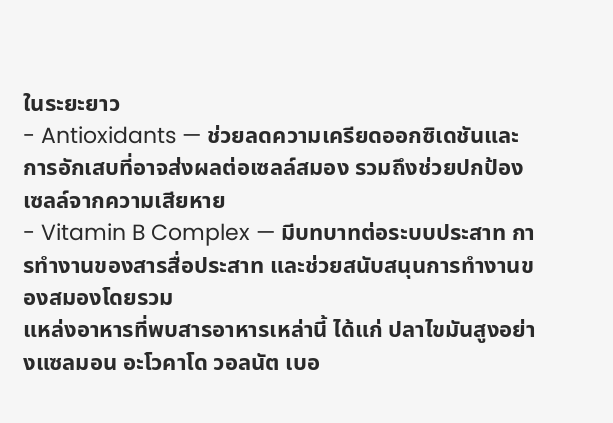ในระยะยาว
- Antioxidants — ช่วยลดความเครียดออกซิเดชันและการอักเสบที่อาจส่งผลต่อเซลล์สมอง รวมถึงช่วยปกป้องเซลล์จากความเสียหาย
- Vitamin B Complex — มีบทบาทต่อระบบประสาท การทำงานของสารสื่อประสาท และช่วยสนับสนุนการทำงานของสมองโดยรวม
แหล่งอาหารที่พบสารอาหารเหล่านี้ ได้แก่ ปลาไขมันสูงอย่างแซลมอน อะโวคาโด วอลนัต เบอ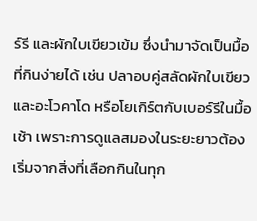ร์รี และผักใบเขียวเข้ม ซึ่งนำมาจัดเป็นมื้อที่กินง่ายได้ เช่น ปลาอบคู่สลัดผักใบเขียวและอะโวคาโด หรือโยเกิร์ตกับเบอร์รีในมื้อเช้า เพราะการดูแลสมองในระยะยาวต้องเริ่มจากสิ่งที่เลือกกินในทุก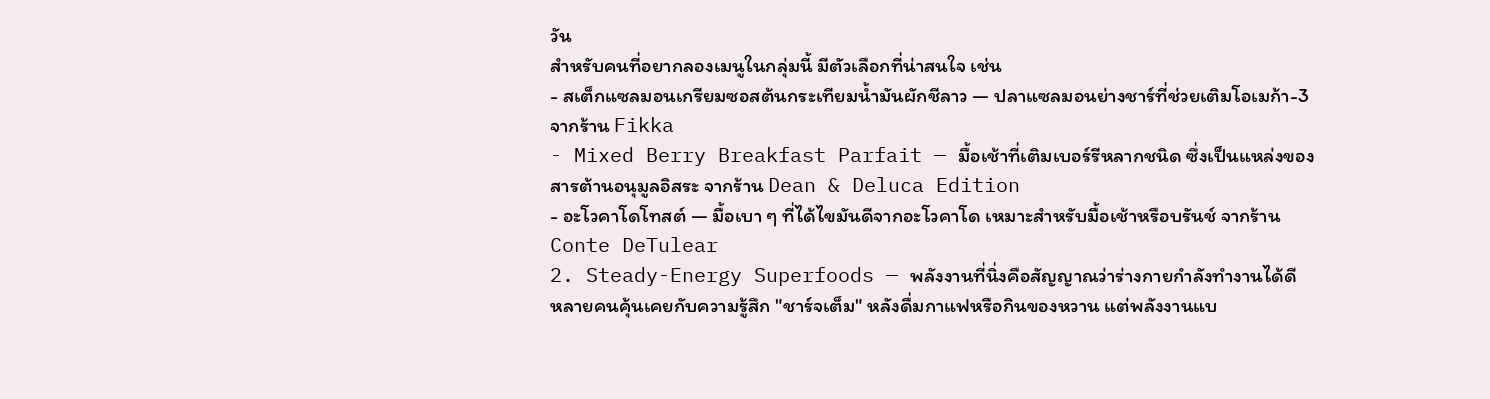วัน
สำหรับคนที่อยากลองเมนูในกลุ่มนี้ มีตัวเลือกที่น่าสนใจ เช่น
- สเต็กแซลมอนเกรียมซอสต้นกระเทียมน้ำมันผักชีลาว — ปลาแซลมอนย่างชาร์ที่ช่วยเติมโอเมก้า-3 จากร้าน Fikka
- Mixed Berry Breakfast Parfait — มื้อเช้าที่เติมเบอร์รีหลากชนิด ซึ่งเป็นแหล่งของสารต้านอนุมูลอิสระ จากร้าน Dean & Deluca Edition
- อะโวคาโดโทสต์ — มื้อเบา ๆ ที่ได้ไขมันดีจากอะโวคาโด เหมาะสำหรับมื้อเช้าหรือบรันช์ จากร้าน Conte DeTulear
2. Steady-Energy Superfoods — พลังงานที่นิ่งคือสัญญาณว่าร่างกายกำลังทำงานได้ดี
หลายคนคุ้นเคยกับความรู้สึก "ชาร์จเต็ม" หลังดื่มกาแฟหรือกินของหวาน แต่พลังงานแบ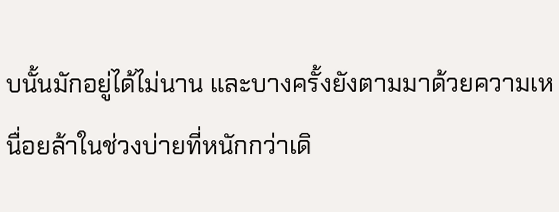บนั้นมักอยู่ได้ไม่นาน และบางครั้งยังตามมาด้วยความเหนื่อยล้าในช่วงบ่ายที่หนักกว่าเดิ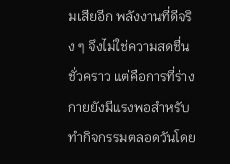มเสียอีก พลังงานที่ดีจริง ๆ จึงไม่ใช่ความสดชื่นชั่วคราว แต่คือการที่ร่างกายยังมีแรงพอสำหรับทำกิจกรรมตลอดวันโดย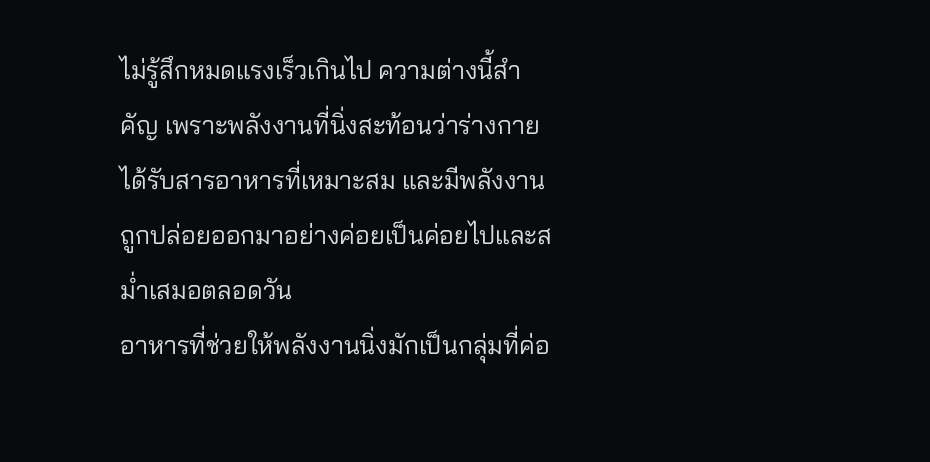ไม่รู้สึกหมดแรงเร็วเกินไป ความต่างนี้สำคัญ เพราะพลังงานที่นิ่งสะท้อนว่าร่างกายได้รับสารอาหารที่เหมาะสม และมีพลังงานถูกปล่อยออกมาอย่างค่อยเป็นค่อยไปและสม่ำเสมอตลอดวัน
อาหารที่ช่วยให้พลังงานนิ่งมักเป็นกลุ่มที่ค่อ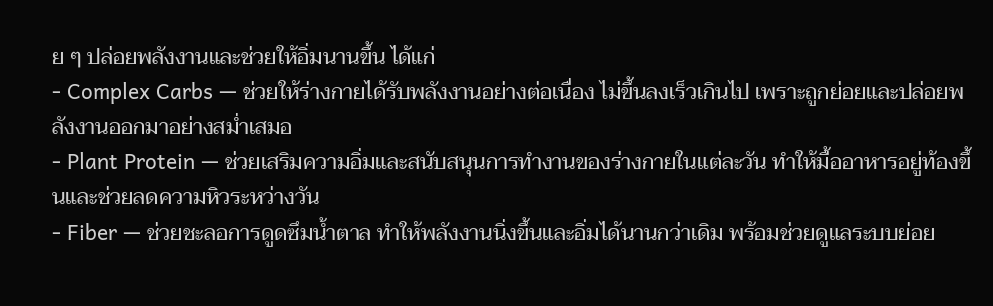ย ๆ ปล่อยพลังงานและช่วยให้อิ่มนานขึ้น ได้แก่
- Complex Carbs — ช่วยให้ร่างกายได้รับพลังงานอย่างต่อเนื่อง ไม่ขึ้นลงเร็วเกินไป เพราะถูกย่อยและปล่อยพลังงานออกมาอย่างสม่ำเสมอ
- Plant Protein — ช่วยเสริมความอิ่มและสนับสนุนการทำงานของร่างกายในแต่ละวัน ทำให้มื้ออาหารอยู่ท้องขึ้นและช่วยลดความหิวระหว่างวัน
- Fiber — ช่วยชะลอการดูดซึมน้ำตาล ทำให้พลังงานนิ่งขึ้นและอิ่มได้นานกว่าเดิม พร้อมช่วยดูแลระบบย่อย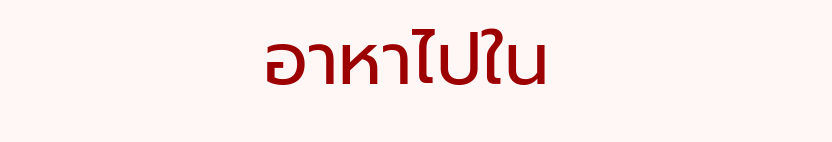อาหาไปใน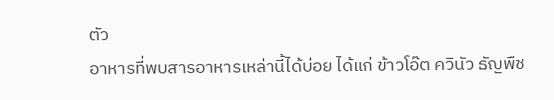ตัว
อาหารที่พบสารอาหารเหล่านี้ได้บ่อย ได้แก่ ข้าวโอ๊ต ควินัว ธัญพืช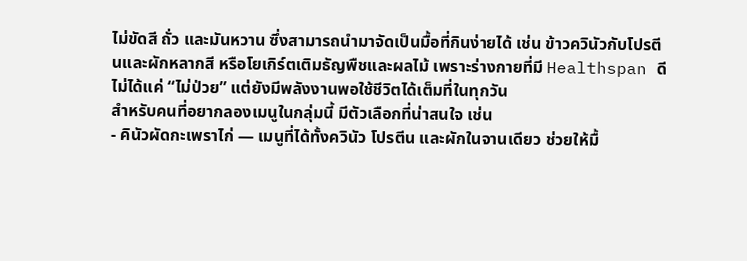ไม่ขัดสี ถั่ว และมันหวาน ซึ่งสามารถนำมาจัดเป็นมื้อที่กินง่ายได้ เช่น ข้าวควินัวกับโปรตีนและผักหลากสี หรือโยเกิร์ตเติมธัญพืชและผลไม้ เพราะร่างกายที่มี Healthspan ดีไม่ได้แค่ “ไม่ป่วย” แต่ยังมีพลังงานพอใช้ชีวิตได้เต็มที่ในทุกวัน
สำหรับคนที่อยากลองเมนูในกลุ่มนี้ มีตัวเลือกที่น่าสนใจ เช่น
- คินัวผัดกะเพราไก่ — เมนูที่ได้ทั้งควินัว โปรตีน และผักในจานเดียว ช่วยให้มื้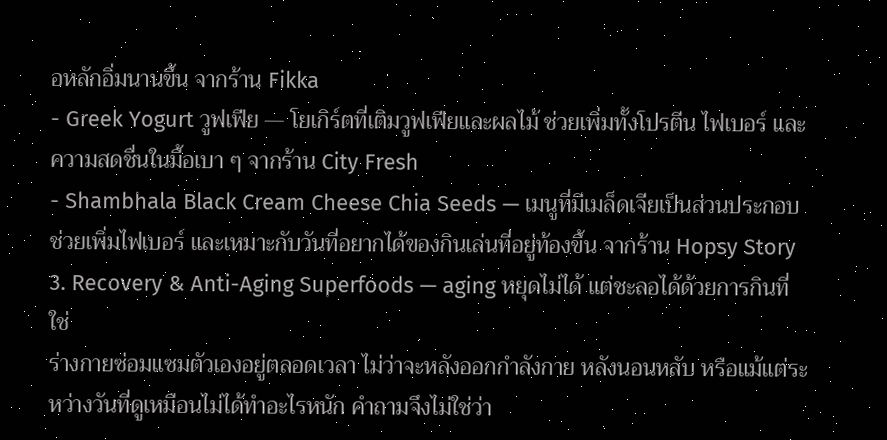อหลักอิ่มนานขึ้น จากร้าน Fikka
- Greek Yogurt วูฟเฟีย — โยเกิร์ตที่เติมวูฟเฟียและผลไม้ ช่วยเพิ่มทั้งโปรตีน ไฟเบอร์ และความสดชื่นในมื้อเบา ๆ จากร้าน City Fresh
- Shambhala Black Cream Cheese Chia Seeds — เมนูที่มีเมล็ดเจียเป็นส่วนประกอบ ช่วยเพิ่มไฟเบอร์ และเหมาะกับวันที่อยากได้ของกินเล่นที่อยู่ท้องขึ้น จากร้าน Hopsy Story
3. Recovery & Anti-Aging Superfoods — aging หยุดไม่ได้ แต่ชะลอได้ด้วยการกินที่ใช่
ร่างกายซ่อมแซมตัวเองอยู่ตลอดเวลา ไม่ว่าจะหลังออกกำลังกาย หลังนอนหลับ หรือแม้แต่ระหว่างวันที่ดูเหมือนไม่ได้ทำอะไรหนัก คำถามจึงไม่ใช่ว่า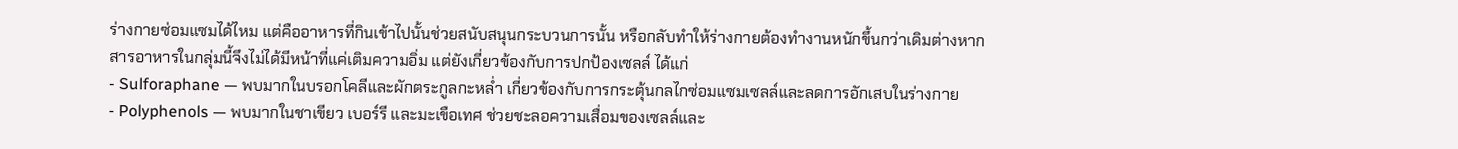ร่างกายซ่อมแซมได้ไหม แต่คืออาหารที่กินเข้าไปนั้นช่วยสนับสนุนกระบวนการนั้น หรือกลับทำให้ร่างกายต้องทำงานหนักขึ้นกว่าเดิมต่างหาก
สารอาหารในกลุ่มนี้จึงไม่ได้มีหน้าที่แค่เติมความอิ่ม แต่ยังเกี่ยวข้องกับการปกป้องเซลล์ ได้แก่
- Sulforaphane — พบมากในบรอกโคลีและผักตระกูลกะหล่ำ เกี่ยวข้องกับการกระตุ้นกลไกซ่อมแซมเซลล์และลดการอักเสบในร่างกาย
- Polyphenols — พบมากในชาเขียว เบอร์รี และมะเขือเทศ ช่วยชะลอความเสื่อมของเซลล์และ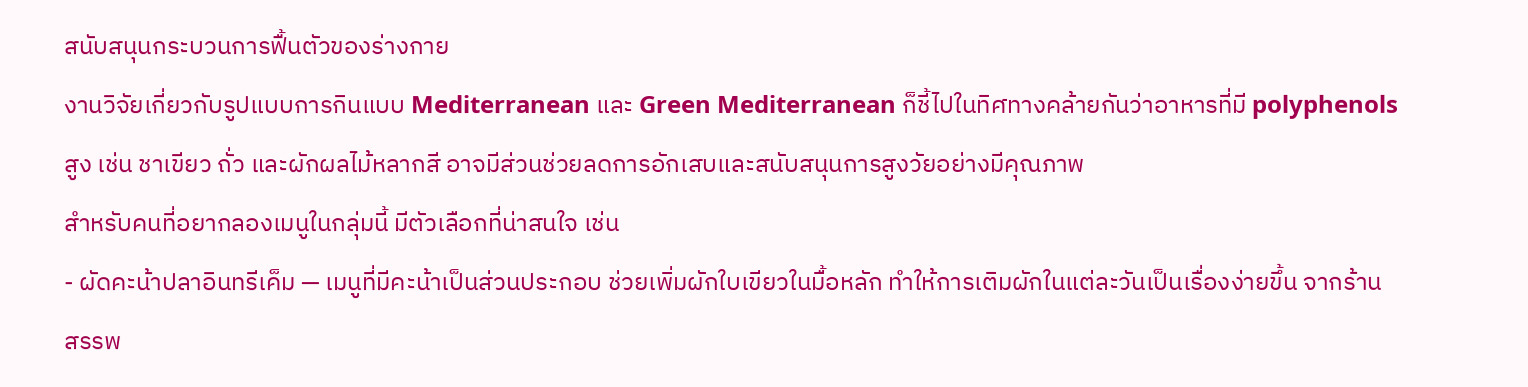สนับสนุนกระบวนการฟื้นตัวของร่างกาย
งานวิจัยเกี่ยวกับรูปแบบการกินแบบ Mediterranean และ Green Mediterranean ก็ชี้ไปในทิศทางคล้ายกันว่าอาหารที่มี polyphenols สูง เช่น ชาเขียว ถั่ว และผักผลไม้หลากสี อาจมีส่วนช่วยลดการอักเสบและสนับสนุนการสูงวัยอย่างมีคุณภาพ
สำหรับคนที่อยากลองเมนูในกลุ่มนี้ มีตัวเลือกที่น่าสนใจ เช่น
- ผัดคะน้าปลาอินทรีเค็ม — เมนูที่มีคะน้าเป็นส่วนประกอบ ช่วยเพิ่มผักใบเขียวในมื้อหลัก ทำให้การเติมผักในแต่ละวันเป็นเรื่องง่ายขึ้น จากร้าน สรรพ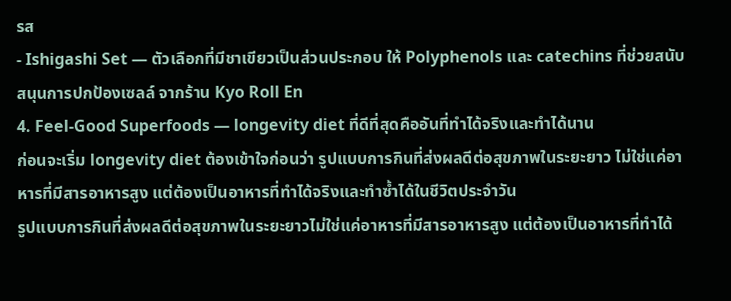รส
- Ishigashi Set — ตัวเลือกที่มีชาเขียวเป็นส่วนประกอบ ให้ Polyphenols และ catechins ที่ช่วยสนับสนุนการปกป้องเซลล์ จากร้าน Kyo Roll En
4. Feel-Good Superfoods — longevity diet ที่ดีที่สุดคืออันที่ทำได้จริงและทำได้นาน
ก่อนจะเริ่ม longevity diet ต้องเข้าใจก่อนว่า รูปแบบการกินที่ส่งผลดีต่อสุขภาพในระยะยาว ไม่ใช่แค่อาหารที่มีสารอาหารสูง แต่ต้องเป็นอาหารที่ทำได้จริงและทำซ้ำได้ในชีวิตประจำวัน
รูปแบบการกินที่ส่งผลดีต่อสุขภาพในระยะยาวไม่ใช่แค่อาหารที่มีสารอาหารสูง แต่ต้องเป็นอาหารที่ทำได้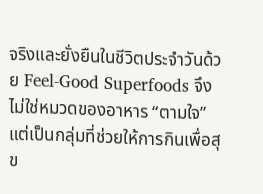จริงและยั่งยืนในชีวิตประจำวันด้วย Feel-Good Superfoods จึงไม่ใช่หมวดของอาหาร “ตามใจ” แต่เป็นกลุ่มที่ช่วยให้การกินเพื่อสุข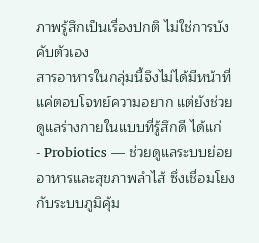ภาพรู้สึกเป็นเรื่องปกติ ไม่ใช่การบังคับตัวเอง
สารอาหารในกลุ่มนี้จึงไม่ได้มีหน้าที่แค่ตอบโจทย์ความอยาก แต่ยังช่วยดูแลร่างกายในแบบที่รู้สึกดี ได้แก่
- Probiotics — ช่วยดูแลระบบย่อยอาหารและสุขภาพลำไส้ ซึ่งเชื่อมโยงกับระบบภูมิคุ้ม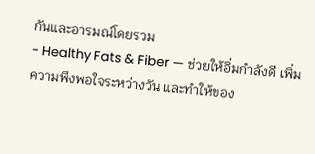กันและอารมณ์โดยรวม
- Healthy Fats & Fiber — ช่วยให้อิ่มกำลังดี เพิ่มความพึงพอใจระหว่างวัน และทำให้ของ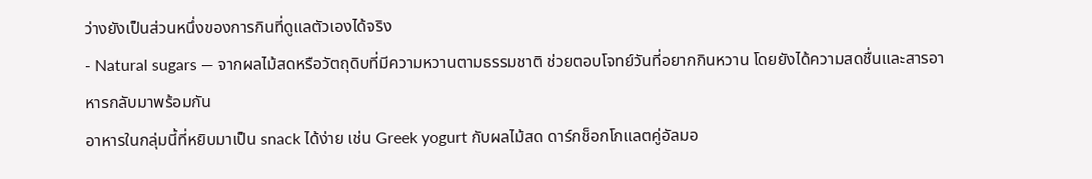ว่างยังเป็นส่วนหนึ่งของการกินที่ดูแลตัวเองได้จริง
- Natural sugars — จากผลไม้สดหรือวัตถุดิบที่มีความหวานตามธรรมชาติ ช่วยตอบโจทย์วันที่อยากกินหวาน โดยยังได้ความสดชื่นและสารอาหารกลับมาพร้อมกัน
อาหารในกลุ่มนี้ที่หยิบมาเป็น snack ได้ง่าย เช่น Greek yogurt กับผลไม้สด ดาร์กช็อกโกแลตคู่อัลมอ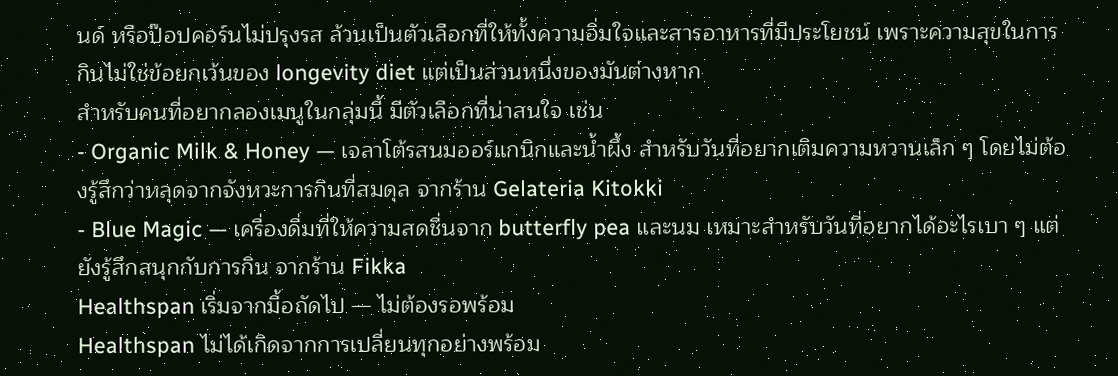นด์ หรือป๊อปคอร์นไม่ปรุงรส ล้วนเป็นตัวเลือกที่ให้ทั้งความอิ่มใจและสารอาหารที่มีประโยชน์ เพราะความสุขในการกินไม่ใช่ข้อยกเว้นของ longevity diet แต่เป็นส่วนหนึ่งของมันต่างหาก
สำหรับคนที่อยากลองเมนูในกลุ่มนี้ มีตัวเลือกที่น่าสนใจ เช่น
- Organic Milk & Honey — เจลาโต้รสนมออร์แกนิกและน้ำผึ้ง สำหรับวันที่อยากเติมความหวานเล็ก ๆ โดยไม่ต้องรู้สึกว่าหลุดจากจังหวะการกินที่สมดุล จากร้าน Gelateria Kitokki
- Blue Magic — เครื่องดื่มที่ให้ความสดชื่นจาก butterfly pea และนม เหมาะสำหรับวันที่อยากได้อะไรเบา ๆ แต่ยังรู้สึกสนุกกับการกิน จากร้าน Fikka
Healthspan เริ่มจากมื้อถัดไป — ไม่ต้องรอพร้อม
Healthspan ไม่ได้เกิดจากการเปลี่ยนทุกอย่างพร้อม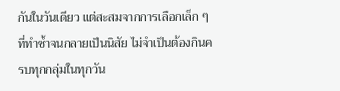กันในวันเดียว แต่สะสมจากการเลือกเล็ก ๆ ที่ทำซ้ำจนกลายเป็นนิสัย ไม่จำเป็นต้องกินครบทุกกลุ่มในทุกวัน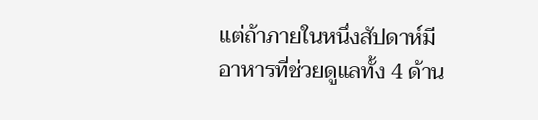แต่ถ้าภายในหนึ่งสัปดาห์มีอาหารที่ช่วยดูแลทั้ง 4 ด้าน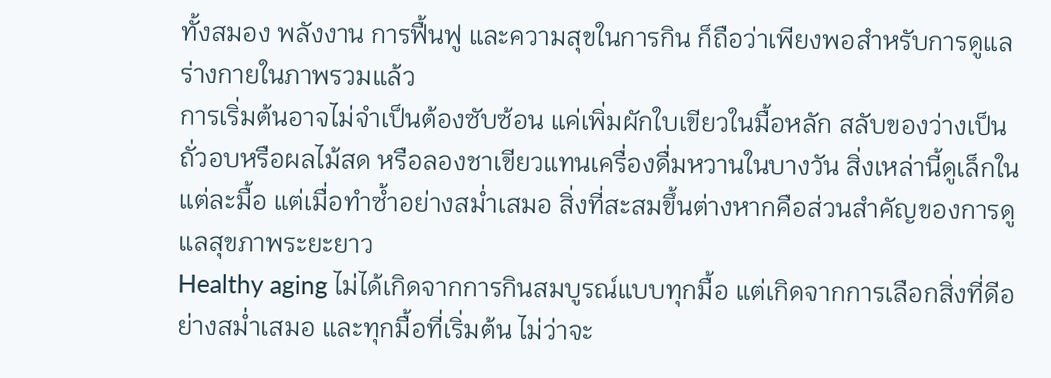ทั้งสมอง พลังงาน การฟื้นฟู และความสุขในการกิน ก็ถือว่าเพียงพอสำหรับการดูแลร่างกายในภาพรวมแล้ว
การเริ่มต้นอาจไม่จำเป็นต้องซับซ้อน แค่เพิ่มผักใบเขียวในมื้อหลัก สลับของว่างเป็นถั่วอบหรือผลไม้สด หรือลองชาเขียวแทนเครื่องดื่มหวานในบางวัน สิ่งเหล่านี้ดูเล็กในแต่ละมื้อ แต่เมื่อทำซ้ำอย่างสม่ำเสมอ สิ่งที่สะสมขึ้นต่างหากคือส่วนสำคัญของการดูแลสุขภาพระยะยาว
Healthy aging ไม่ได้เกิดจากการกินสมบูรณ์แบบทุกมื้อ แต่เกิดจากการเลือกสิ่งที่ดีอย่างสม่ำเสมอ และทุกมื้อที่เริ่มต้น ไม่ว่าจะ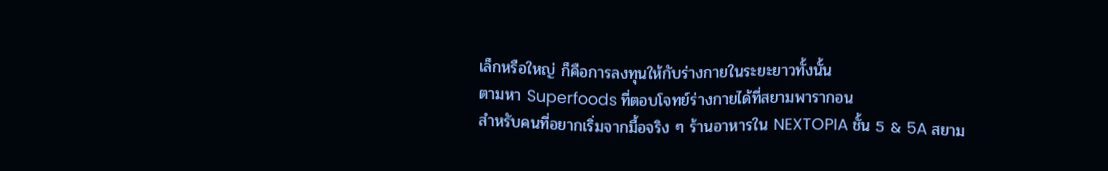เล็กหรือใหญ่ ก็คือการลงทุนให้กับร่างกายในระยะยาวทั้งนั้น
ตามหา Superfoods ที่ตอบโจทย์ร่างกายได้ที่สยามพารากอน
สำหรับคนที่อยากเริ่มจากมื้อจริง ๆ ร้านอาหารใน NEXTOPIA ชั้น 5 & 5A สยาม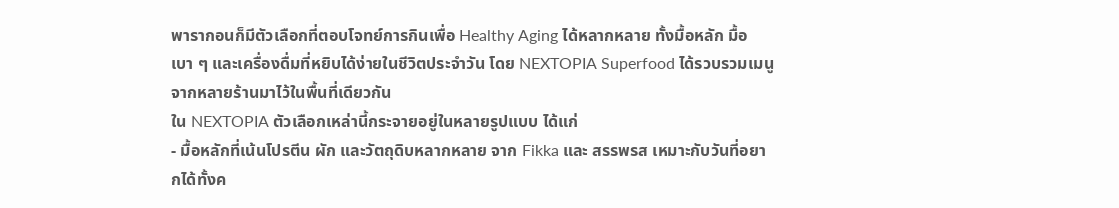พารากอนก็มีตัวเลือกที่ตอบโจทย์การกินเพื่อ Healthy Aging ได้หลากหลาย ทั้งมื้อหลัก มื้อเบา ๆ และเครื่องดื่มที่หยิบได้ง่ายในชีวิตประจำวัน โดย NEXTOPIA Superfood ได้รวบรวมเมนูจากหลายร้านมาไว้ในพื้นที่เดียวกัน
ใน NEXTOPIA ตัวเลือกเหล่านี้กระจายอยู่ในหลายรูปแบบ ได้แก่
- มื้อหลักที่เน้นโปรตีน ผัก และวัตถุดิบหลากหลาย จาก Fikka และ สรรพรส เหมาะกับวันที่อยากได้ทั้งค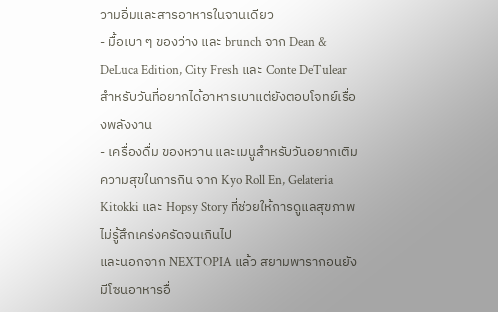วามอิ่มและสารอาหารในจานเดียว
- มื้อเบา ๆ ของว่าง และ brunch จาก Dean & DeLuca Edition, City Fresh และ Conte DeTulear สำหรับวันที่อยากได้อาหารเบาแต่ยังตอบโจทย์เรื่องพลังงาน
- เครื่องดื่ม ของหวาน และเมนูสำหรับวันอยากเติมความสุขในการกิน จาก Kyo Roll En, Gelateria Kitokki และ Hopsy Story ที่ช่วยให้การดูแลสุขภาพไม่รู้สึกเคร่งครัดจนเกินไป
และนอกจาก NEXTOPIA แล้ว สยามพารากอนยังมีโซนอาหารอื่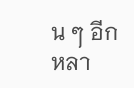น ๆ อีกหลา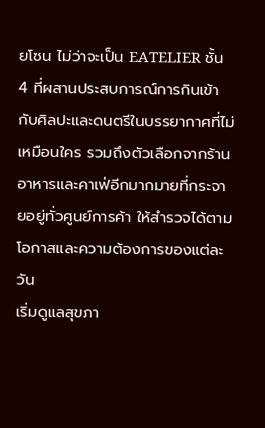ยโซน ไม่ว่าจะเป็น EATELIER ชั้น 4 ที่ผสานประสบการณ์การกินเข้ากับศิลปะและดนตรีในบรรยากาศที่ไม่เหมือนใคร รวมถึงตัวเลือกจากร้านอาหารและคาเฟ่อีกมากมายที่กระจายอยู่ทั่วศูนย์การค้า ให้สำรวจได้ตามโอกาสและความต้องการของแต่ละวัน
เริ่มดูแลสุขภา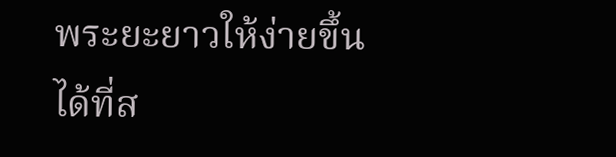พระยะยาวให้ง่ายขึ้นได้ที่ส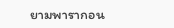ยามพารากอน